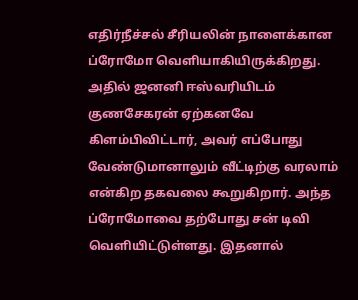எதிர்நீச்சல் சீரியலின் நாளைக்கான ப்ரோமோ வெளியாகியிருக்கிறது. அதில் ஜனனி ஈஸ்வரியிடம் குணசேகரன் ஏற்கனவே கிளம்பிவிட்டார், அவர் எப்போது வேண்டுமானாலும் வீட்டிற்கு வரலாம் என்கிற தகவலை கூறுகிறார். அந்த ப்ரோமோவை தற்போது சன் டிவி வெளியிட்டுள்ளது. இதனால்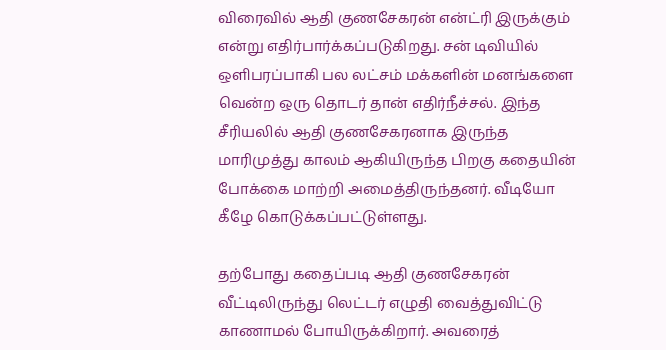விரைவில் ஆதி குணசேகரன் என்ட்ரி இருக்கும் என்று எதிர்பார்க்கப்படுகிறது. சன் டிவியில் ஒளிபரப்பாகி பல லட்சம் மக்களின் மனங்களை வென்ற ஒரு தொடர் தான் எதிர்நீச்சல். இந்த சீரியலில் ஆதி குணசேகரனாக இருந்த மாரிமுத்து காலம் ஆகியிருந்த பிறகு கதையின் போக்கை மாற்றி அமைத்திருந்தனர். வீடியோ கீழே கொடுக்கப்பட்டுள்ளது.

தற்போது கதைப்படி ஆதி குணசேகரன் வீட்டிலிருந்து லெட்டர் எழுதி வைத்துவிட்டு காணாமல் போயிருக்கிறார். அவரைத்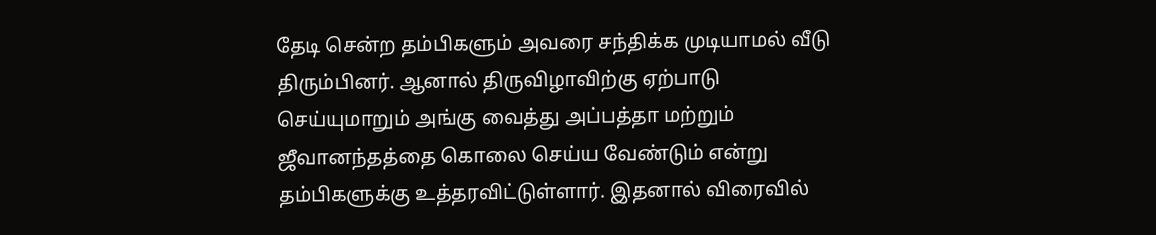தேடி சென்ற தம்பிகளும் அவரை சந்திக்க முடியாமல் வீடு திரும்பினர். ஆனால் திருவிழாவிற்கு ஏற்பாடு செய்யுமாறும் அங்கு வைத்து அப்பத்தா மற்றும் ஜீவானந்தத்தை கொலை செய்ய வேண்டும் என்று தம்பிகளுக்கு உத்தரவிட்டுள்ளார். இதனால் விரைவில்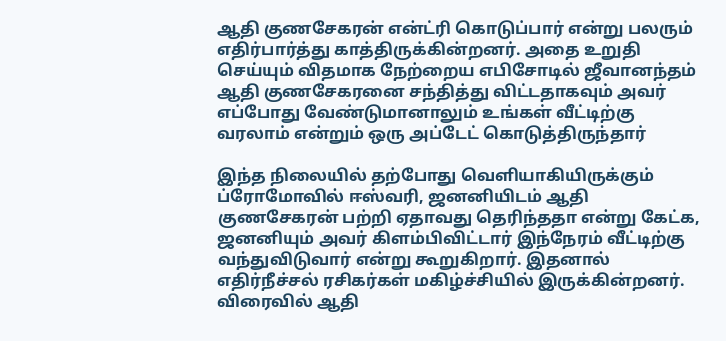ஆதி குணசேகரன் என்ட்ரி கொடுப்பார் என்று பலரும் எதிர்பார்த்து காத்திருக்கின்றனர். அதை உறுதி செய்யும் விதமாக நேற்றைய எபிசோடில் ஜீவானந்தம் ஆதி குணசேகரனை சந்தித்து விட்டதாகவும் அவர் எப்போது வேண்டுமானாலும் உங்கள் வீட்டிற்கு வரலாம் என்றும் ஒரு அப்டேட் கொடுத்திருந்தார்

இந்த நிலையில் தற்போது வெளியாகியிருக்கும் ப்ரோமோவில் ஈஸ்வரி, ஜனனியிடம் ஆதி குணசேகரன் பற்றி ஏதாவது தெரிந்ததா என்று கேட்க, ஜனனியும் அவர் கிளம்பிவிட்டார் இந்நேரம் வீட்டிற்கு வந்துவிடுவார் என்று கூறுகிறார். இதனால் எதிர்நீச்சல் ரசிகர்கள் மகிழ்ச்சியில் இருக்கின்றனர். விரைவில் ஆதி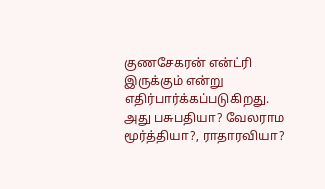குணசேகரன் என்ட்ரி இருக்கும் என்று எதிர்பார்க்கப்படுகிறது. அது பசுபதியா? வேலராம மூர்த்தியா?, ராதாரவியா?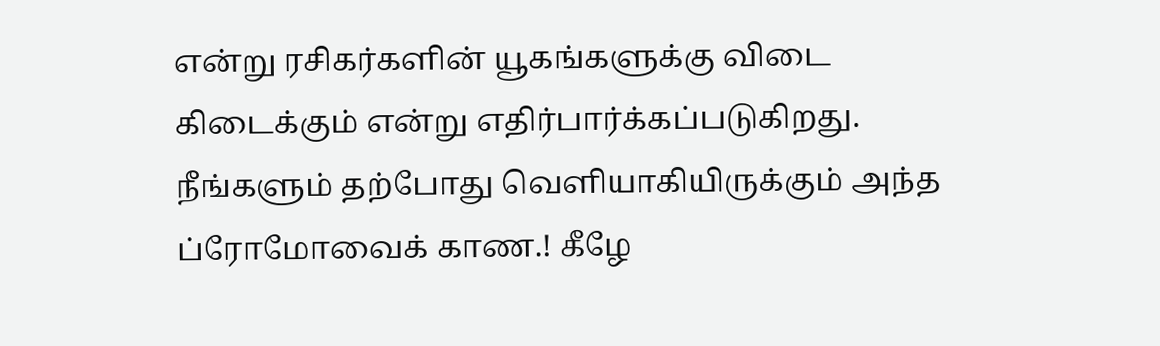என்று ரசிகர்களின் யூகங்களுக்கு விடை கிடைக்கும் என்று எதிர்பார்க்கப்படுகிறது. நீங்களும் தற்போது வெளியாகியிருக்கும் அந்த ப்ரோமோவைக் காண.! கீழே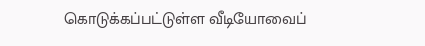கொடுக்கப்பட்டுள்ள வீடியோவைப்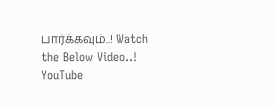பார்க்கவும்..! Watch the Below Video..!
YouTube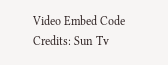Video Embed Code Credits: Sun Tv